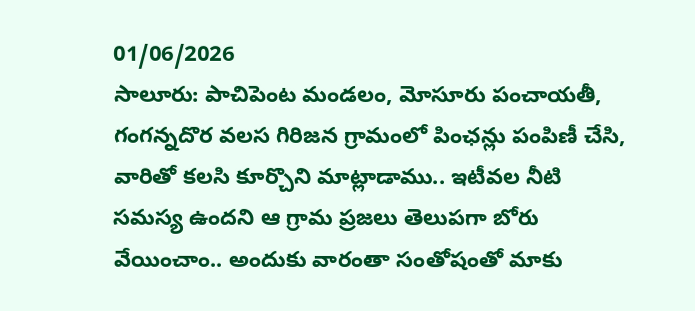01/06/2026
సాలూరు: పాచిపెంట మండలం, మోసూరు పంచాయతీ, గంగన్నదొర వలస గిరిజన గ్రామంలో పింఛన్లు పంపిణీ చేసి, వారితో కలసి కూర్చొని మాట్లాడాము.. ఇటీవల నీటి సమస్య ఉందని ఆ గ్రామ ప్రజలు తెలుపగా బోరు వేయించాం.. అందుకు వారంతా సంతోషంతో మాకు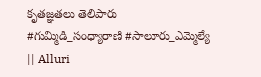కృతజ్ఞతలు తెలిపారు
#గుమ్మిడి_సంధ్యారాణి #సాలూరు_ఎమ్మెల్యే
|| Alluri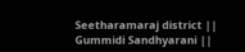Seetharamaraj district || Gummidi Sandhyarani ||